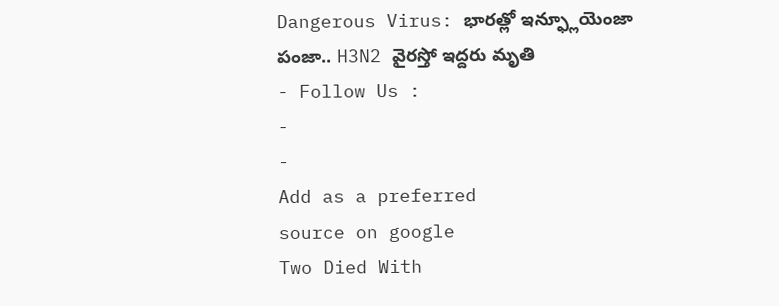Dangerous Virus: భారత్లో ఇన్ఫ్లూయెంజా పంజా.. H3N2 వైరస్తో ఇద్దరు మృతి
- Follow Us :
-
-
Add as a preferred
source on google
Two Died With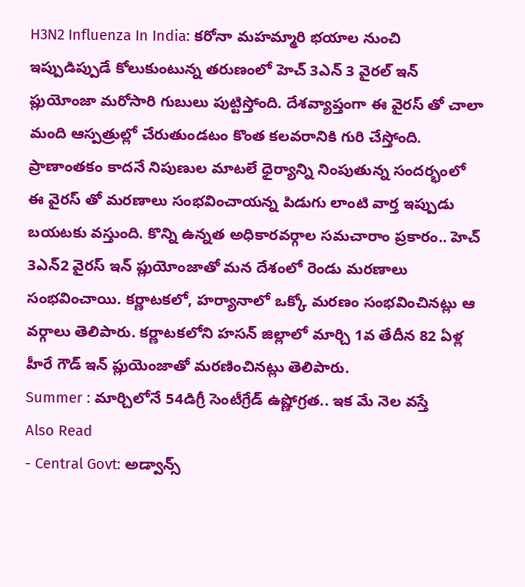H3N2 Influenza In India: కరోనా మహమ్మారి భయాల నుంచి ఇప్పుడిప్పుడే కోలుకుంటున్న తరుణంలో హెచ్ 3ఎన్ 3 వైరల్ ఇన్ ప్లుయోంజా మరోసారి గుబులు పుట్టిస్తోంది. దేశవ్యాప్తంగా ఈ వైరస్ తో చాలా మంది ఆస్పత్రుల్లో చేరుతుండటం కొంత కలవరానికి గురి చేస్తోంది. ప్రాణాంతకం కాదనే నిపుణుల మాటలే ధైర్యాన్ని నింపుతున్న సందర్భంలో ఈ వైరస్ తో మరణాలు సంభవించాయన్న పిడుగు లాంటి వార్త ఇప్పుడు బయటకు వస్తుంది. కొన్ని ఉన్నత అధికారవర్గాల సమచారాం ప్రకారం.. హెచ్ 3ఎన్2 వైరస్ ఇన్ ప్లుయోంజాతో మన దేశంలో రెండు మరణాలు సంభవించాయి. కర్ణాటకలో, హర్యానాలో ఒక్కో మరణం సంభవించినట్లు ఆ వర్గాలు తెలిపారు. కర్ణాటకలోని హసన్ జిల్లాలో మార్చి 1వ తేదీన 82 ఏళ్ల హీరే గౌడ్ ఇన్ ప్లుయెంజాతో మరణించినట్లు తెలిపారు.
Summer : మార్చిలోనే 54డిగ్రీ సెంటీగ్రేడ్ ఉష్ణోగ్రత.. ఇక మే నెల వస్తే
Also Read
- Central Govt: అడ్వాన్స్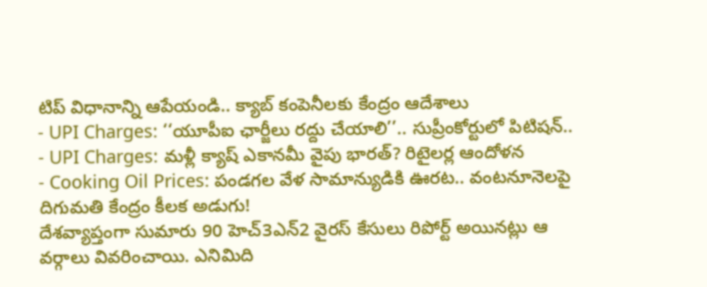టిప్ విధానాన్ని ఆపేయండి.. క్యాబ్ కంపెనీలకు కేంద్రం ఆదేశాలు
- UPI Charges: ‘‘యూపీఐ ఛార్జీలు రద్దు చేయాలి’’.. సుప్రీంకోర్టులో పిటిషన్..
- UPI Charges: మళ్లీ క్యాష్ ఎకానమీ వైపు భారత్? రిటైలర్ల ఆందోళన
- Cooking Oil Prices: పండగల వేళ సామాన్యుడికి ఊరట.. వంటనూనెలపై దిగుమతి కేంద్రం కీలక అడుగు!
దేశవ్యాప్తంగా సుమారు 90 హెచ్3ఎన్2 వైరస్ కేసులు రిపోర్ట్ అయినట్లు ఆ వర్గాలు వివరించాయి. ఎనిమిది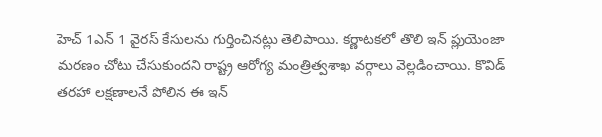హెచ్ 1ఎన్ 1 వైరస్ కేసులను గుర్తించినట్లు తెలిపాయి. కర్ణాటకలో తొలి ఇన్ ప్లుయెంజా మరణం చోటు చేసుకుందని రాష్ట్ర ఆరోగ్య మంత్రిత్వశాఖ వర్గాలు వెల్లడించాయి. కొవిడ్ తరహా లక్షణాలనే పోలిన ఈ ఇన్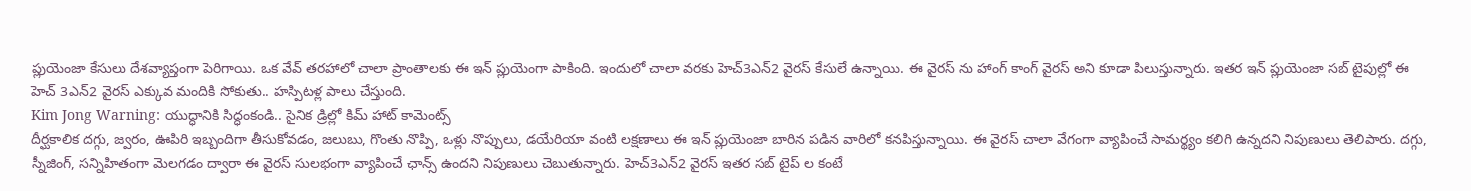ప్లుయెంజా కేసులు దేశవ్యాప్తంగా పెరిగాయి. ఒక వేవ్ తరహాలో చాలా ప్రాంతాలకు ఈ ఇన్ ప్లుయెంగా పాకింది. ఇందులో చాలా వరకు హెచ్3ఎన్2 వైరస్ కేసులే ఉన్నాయి. ఈ వైరస్ ను హాంగ్ కాంగ్ వైరస్ అని కూడా పిలుస్తున్నారు. ఇతర ఇన్ ప్లుయెంజా సబ్ టైపుల్లో ఈ హెచ్ 3ఎన్2 వైరస్ ఎక్కువ మందికి సోకుతు.. హస్పిటళ్ల పాలు చేస్తుంది.
Kim Jong Warning: యుద్ధానికి సిద్ధంకండి.. సైనిక డ్రిల్లో కిమ్ హాట్ కామెంట్స్
దీర్ఘకాలిక దగ్గు, జ్వరం, ఊపిరి ఇబ్బందిగా తీసుకోవడం, జలుబు, గొంతు నొప్పి, ఒళ్లు నొప్పులు, డయేరియా వంటి లక్షణాలు ఈ ఇన్ ప్లుయెంజా బారిన పడిన వారిలో కనపిస్తున్నాయి. ఈ వైరస్ చాలా వేగంగా వ్యాపించే సామర్థ్యం కలిగి ఉన్నదని నిపుణులు తెలిపారు. దగ్గు, స్నీజింగ్, సన్నిహితంగా మెలగడం ద్వారా ఈ వైరస్ సులభంగా వ్యాపించే ఛాన్స్ ఉందని నిపుణులు చెబుతున్నారు. హెచ్3ఎన్2 వైరస్ ఇతర సబ్ టైప్ ల కంటే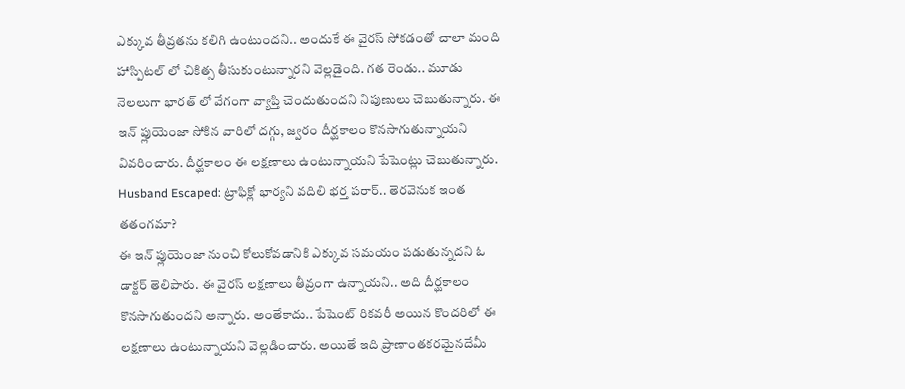ఎక్కువ తీవ్రతను కలిగి ఉంటుందని.. అందుకే ఈ వైరస్ సోకడంతో చాలా మంది హాస్పిటల్ లో చికిత్స తీసుకుంటున్నారని వెల్లడైంది. గత రెండు.. మూడు నెలలుగా భారత్ లో వేగంగా వ్యాప్తి చెందుతుందని నిపుణులు చెబుతున్నారు. ఈ ఇన్ ప్లుయెంజా సోకిన వారిలో దగ్గు, జ్వరం దీర్ఘకాలం కొనసాగుతున్నాయని వివరించారు. దీర్ఘకాలం ఈ లక్షణాలు ఉంటున్నాయని పేషెంట్లు చెబుతున్నారు.
Husband Escaped: ట్రాఫిక్లో భార్యని వదిలి భర్త పరార్.. తెరవెనుక ఇంత తతంగమా?
ఈ ఇన్ ప్లుయెంజా నుంచి కోలుకోవడానికి ఎక్కువ సమయం పడుతున్నదని ఓ డాక్టర్ తెలిపారు. ఈ వైరస్ లక్షణాలు తీవ్రంగా ఉన్నాయని.. అది దీర్ఘకాలం కొనసాగుతుందని అన్నారు. అంతేకాదు.. పేషెంట్ రికవరీ అయిన కొందరిలో ఈ లక్షణాలు ఉంటున్నాయని వెల్లడించారు. అయితే ఇది ప్రాణాంతకరమైనదేమీ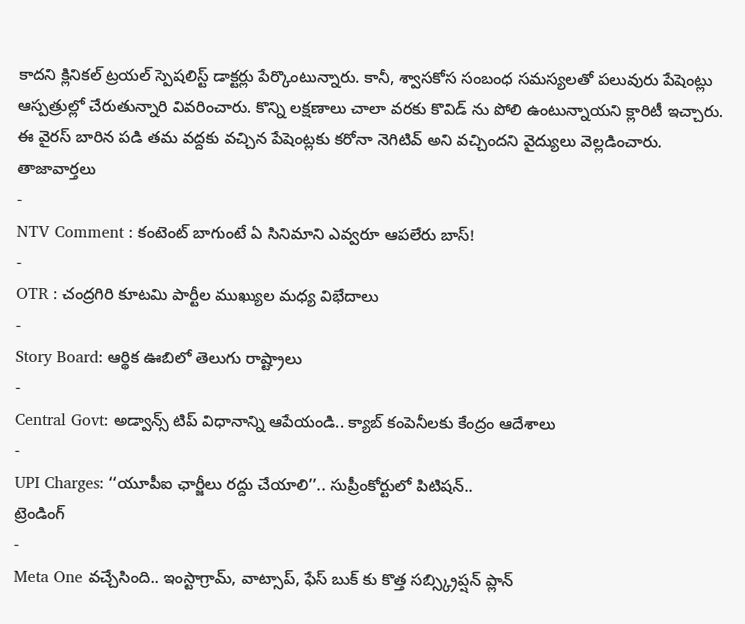కాదని క్లినికల్ ట్రయల్ స్పెషలిస్ట్ డాక్టర్లు పేర్కొంటున్నారు. కానీ, శ్వాసకోస సంబంధ సమస్యలతో పలువురు పేషెంట్లు ఆస్పత్రుల్లో చేరుతున్నారి వివరించారు. కొన్ని లక్షణాలు చాలా వరకు కొవిడ్ ను పోలి ఉంటున్నాయని క్లారిటీ ఇచ్చారు. ఈ వైరస్ బారిన పడి తమ వద్దకు వచ్చిన పేషెంట్లకు కరోనా నెగిటివ్ అని వచ్చిందని వైద్యులు వెల్లడించారు.
తాజావార్తలు
-
NTV Comment : కంటెంట్ బాగుంటే ఏ సినిమాని ఎవ్వరూ ఆపలేరు బాస్!
-
OTR : చంద్రగిరి కూటమి పార్టీల ముఖ్యుల మధ్య విభేదాలు
-
Story Board: ఆర్థిక ఊబిలో తెలుగు రాష్ట్రాలు
-
Central Govt: అడ్వాన్స్ టిప్ విధానాన్ని ఆపేయండి.. క్యాబ్ కంపెనీలకు కేంద్రం ఆదేశాలు
-
UPI Charges: ‘‘యూపీఐ ఛార్జీలు రద్దు చేయాలి’’.. సుప్రీంకోర్టులో పిటిషన్..
ట్రెండింగ్
-
Meta One వచ్చేసింది.. ఇంస్టాగ్రామ్, వాట్సాప్, ఫేస్ బుక్ కు కొత్త సబ్స్క్రిప్షన్ ప్లాన్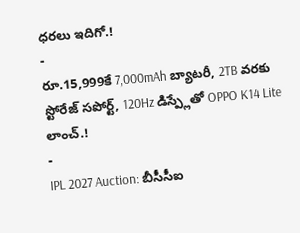ధరలు ఇదిగో.!
-
రూ.15,999కే 7,000mAh బ్యాటరీ, 2TB వరకు స్టోరేజ్ సపోర్ట్, 120Hz డిస్ప్లేతో OPPO K14 Lite లాంచ్.!
-
IPL 2027 Auction: బీసీసీఐ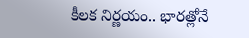కీలక నిర్ణయం.. భారత్లోనే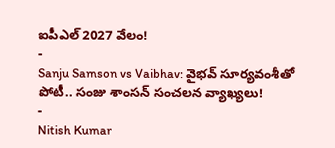ఐపీఎల్ 2027 వేలం!
-
Sanju Samson vs Vaibhav: వైభవ్ సూర్యవంశీతో పోటీ.. సంజు శాంసన్ సంచలన వ్యాఖ్యలు!
-
Nitish Kumar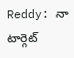Reddy: నా టార్గెట్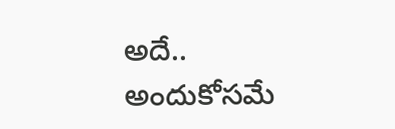అదే.. అందుకోసమే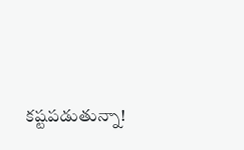కష్టపడుతున్నా!